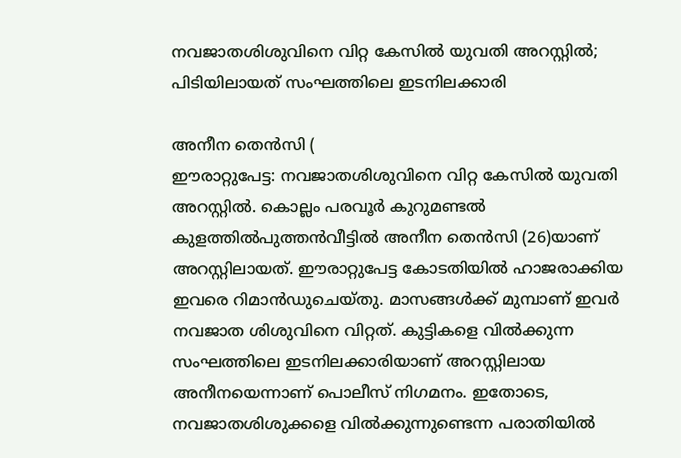നവജാതശിശുവിനെ വിറ്റ കേസിൽ യുവതി അറസ്റ്റിൽ; പിടിയിലായത് സംഘത്തിലെ ഇടനിലക്കാരി

അനീന തെൻസി (
ഈരാറ്റുപേട്ട: നവജാതശിശുവിനെ വിറ്റ കേസിൽ യുവതി അറസ്റ്റിൽ. കൊല്ലം പരവൂർ കുറുമണ്ടൽ കുളത്തിൽപുത്തൻവീട്ടിൽ അനീന തെൻസി (26)യാണ് അറസ്റ്റിലായത്. ഈരാറ്റുപേട്ട കോടതിയിൽ ഹാജരാക്കിയ ഇവരെ റിമാൻഡുചെയ്തു. മാസങ്ങൾക്ക് മുമ്പാണ് ഇവർ നവജാത ശിശുവിനെ വിറ്റത്. കുട്ടികളെ വിൽക്കുന്ന സംഘത്തിലെ ഇടനിലക്കാരിയാണ് അറസ്റ്റിലായ അനീനയെന്നാണ് പൊലീസ് നിഗമനം. ഇതോടെ, നവജാതശിശുക്കളെ വിൽക്കുന്നുണ്ടെന്ന പരാതിയിൽ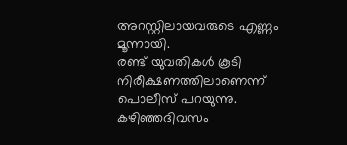അറസ്റ്റിലായവരുടെ എണ്ണം മൂന്നായി.
രണ്ട് യുവതികൾ കൂടി നിരീക്ഷണത്തിലാണെന്ന് പൊലീസ് പറയുന്നു. കഴിഞ്ഞദിവസം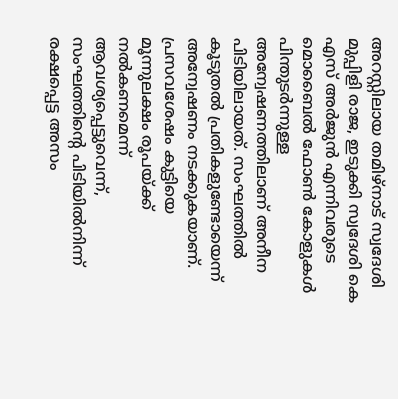അറസ്റ്റിലായ തമിഴ്നാട് സ്വദേശി മുപ്പിളി രാജ, ഇടുക്കി സ്വദേശി കെ എസ് അർജുൻ എന്നിവരുടെ മൊബൈൽ ഫോൺ കോളുകൾ പിന്തുടർന്നുള്ള അന്വേഷണത്തിലാണ് അനീന പിടിയിലായത്. സംഘത്തിൽ കൂടുതൽ പ്രതികളുണ്ടോയെന്ന് അന്വേഷണം നടക്കുകയാണ്.
പ്രസവശേഷം കുട്ടിയെ മൂന്നുലക്ഷം രൂപയ്ക്ക് നൽകണമെന്ന് ആവശ്യപ്പെട്ടുവെന്ന്, സംഘത്തിന്റെ പിടിയിൽനിന്ന് രക്ഷപ്പെട്ട അസം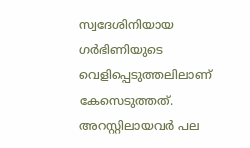സ്വദേശിനിയായ ഗർഭിണിയുടെ വെളിപ്പെടുത്തലിലാണ് കേസെടുത്തത്. അറസ്റ്റിലായവർ പല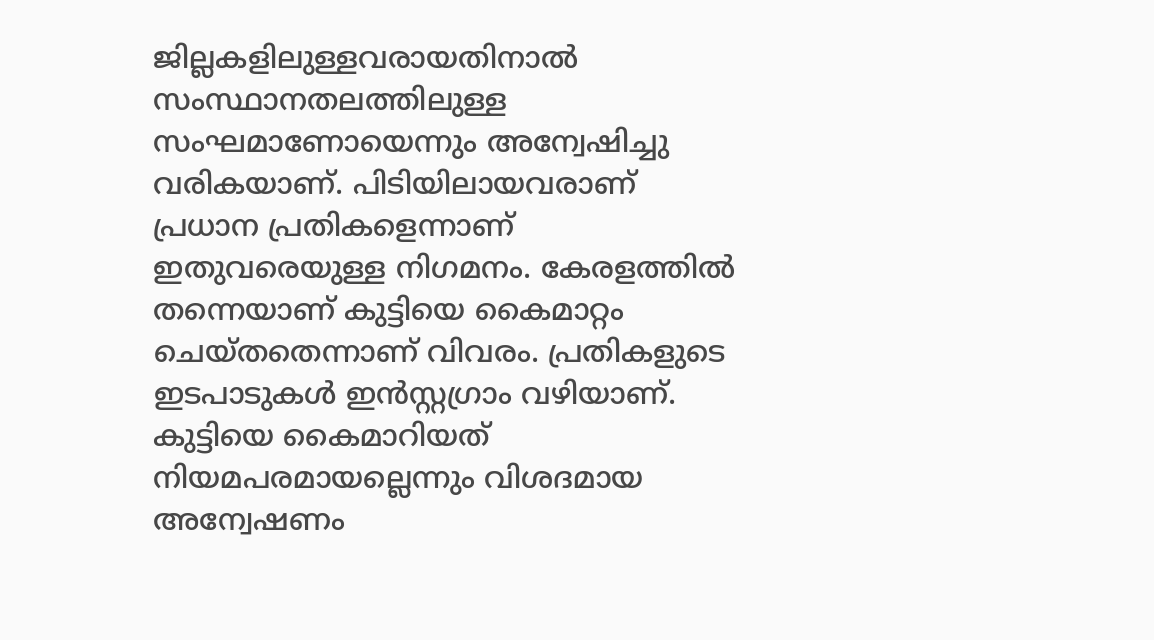ജില്ലകളിലുള്ളവരായതിനാൽ സംസ്ഥാനതലത്തിലുള്ള സംഘമാണോയെന്നും അന്വേഷിച്ചു വരികയാണ്. പിടിയിലായവരാണ് പ്രധാന പ്രതികളെന്നാണ് ഇതുവരെയുള്ള നിഗമനം. കേരളത്തിൽ തന്നെയാണ് കുട്ടിയെ കൈമാറ്റം ചെയ്തതെന്നാണ് വിവരം. പ്രതികളുടെ ഇടപാടുകൾ ഇൻസ്റ്റഗ്രാം വഴിയാണ്. കുട്ടിയെ കൈമാറിയത് നിയമപരമായല്ലെന്നും വിശദമായ അന്വേഷണം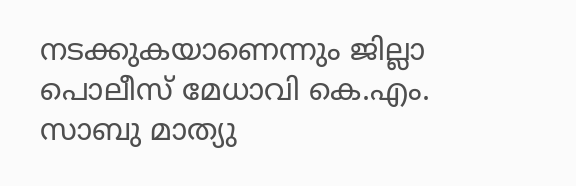നടക്കുകയാണെന്നും ജില്ലാ പൊലീസ് മേധാവി കെ.എം. സാബു മാത്യു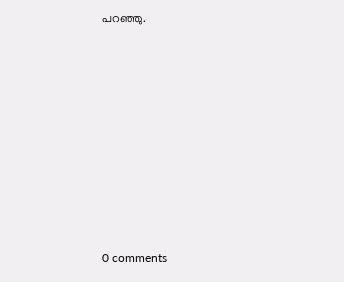പറഞ്ഞു.









0 comments